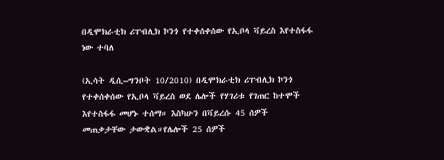በዲሞክራቲክ ሪፐብሊክ ኮንጎ የተቀሰቀሰው የኢቦላ ቫይረስ እየተስፋፋ ነው ተባለ

(ኢሳት ዲሲ–ግንቦት 10/2010) በዲሞክራቲክ ሪፐብሊክ ኮንጎ የተቀሰቀሰው የኢቦላ ቫይረስ ወደ ሌሎች የሃገሪቱ የገጠር ከተሞች እየተስፋፋ መሆኑ ተሰማ። እስካሁን በቫይረሱ 45 ሰዎች መጠቃታቸው ታውቋል።የሌሎች 25 ሰዎች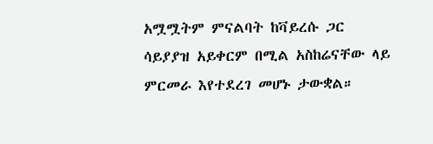አሟሟትም ምናልባት ከቫይረሱ ጋር ሳይያያዝ አይቀርም በሚል አስከሬናቸው ላይ ምርመራ እየተደረገ መሆኑ ታውቋል።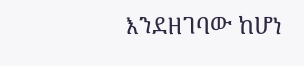እንደዘገባው ከሆነ